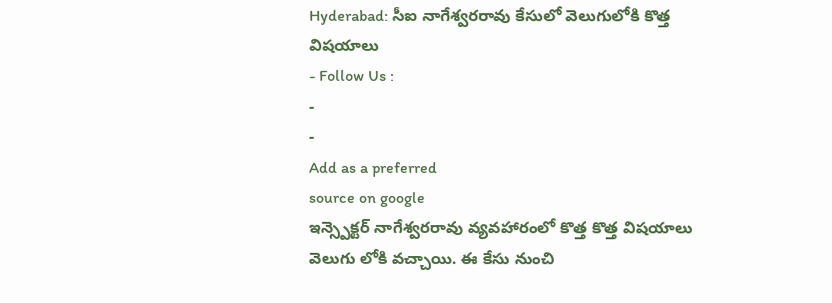Hyderabad: సీఐ నాగేశ్వరరావు కేసులో వెలుగులోకి కొత్త విషయాలు
- Follow Us :
-
-
Add as a preferred
source on google
ఇన్స్పెక్టర్ నాగేశ్వరరావు వ్యవహారంలో కొత్త కొత్త విషయాలు వెలుగు లోకి వచ్చాయి. ఈ కేసు నుంచి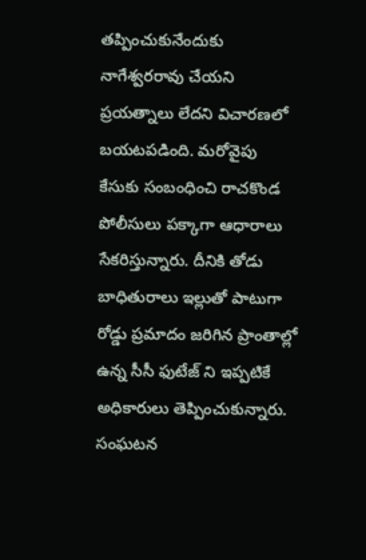తప్పించుకునేందుకు నాగేశ్వరరావు చేయని ప్రయత్నాలు లేదని విచారణలో బయటపడింది. మరోవైపు కేసుకు సంబంధించి రాచకొండ పోలీసులు పక్కాగా ఆధారాలు సేకరిస్తున్నారు. దీనికి తోడు బాధితురాలు ఇల్లుతో పాటుగా రోడ్డు ప్రమాదం జరిగిన ప్రాంతాల్లో ఉన్న సీసీ ఫుటేజ్ ని ఇప్పటికే అధికారులు తెప్పించుకున్నారు. సంఘటన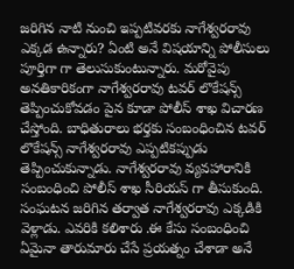జరిగిన నాటి నుంచి ఇప్పటివరకు నాగేశ్వరరావు ఎక్కడ ఉన్నారు? ఏంటి అనే విషయాన్ని పోలీసులు పూర్తిగా గా తెలుసుకుంటున్నారు. మరోవైపు అనతికారికంగా నాగేశ్వరరావు టవర్ లొకేషన్స్ తెప్పించుకోవడం పైన కూడా పోలీస్ శాఖ విచారణ చేస్తోంది. బాధితురాలు భర్తకు సంబంధించిన టవర్ లొకేషన్స్ నాగేశ్వరరావు ఎప్పటికప్పుడు తెప్పించుకున్నాడు. నాగేశ్వరరావు వ్యవహారానికి సంబంధించి పోలీస్ శాఖ సీరియస్ గా తీసుకుంది. సంఘటన జరిగిన తర్వాత నాగేశ్వరరావు ఎక్కడికి వెళ్లాడు. ఎవరికి కలిశారు .ఈ కేసు సంబంధించి ఏమైనా తారుమారు చేసే ప్రయత్నం చేశాడా అనే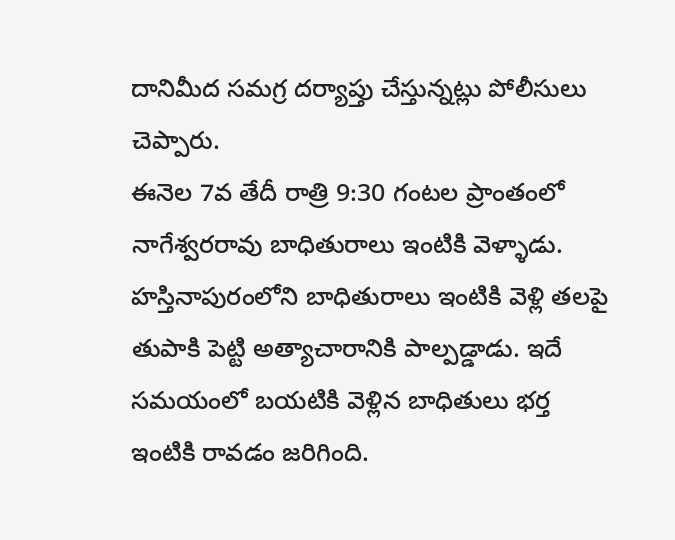దానిమీద సమగ్ర దర్యాప్తు చేస్తున్నట్లు పోలీసులు చెప్పారు.
ఈనెల 7వ తేదీ రాత్రి 9:30 గంటల ప్రాంతంలో నాగేశ్వరరావు బాధితురాలు ఇంటికి వెళ్ళాడు. హస్తినాపురంలోని బాధితురాలు ఇంటికి వెళ్లి తలపై తుపాకి పెట్టి అత్యాచారానికి పాల్పడ్డాడు. ఇదే సమయంలో బయటికి వెళ్లిన బాధితులు భర్త ఇంటికి రావడం జరిగింది.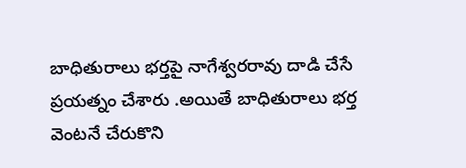బాధితురాలు భర్తపై నాగేశ్వరరావు దాడి చేసే ప్రయత్నం చేశారు .అయితే బాధితురాలు భర్త వెంటనే చేరుకొని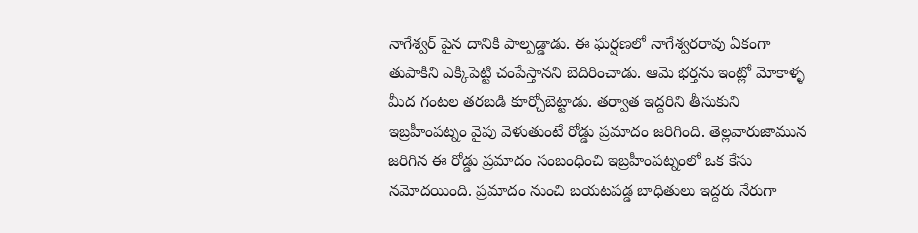నాగేశ్వర్ పైన దానికి పాల్పడ్డాడు. ఈ ఘర్షణలో నాగేశ్వరరావు ఏకంగా తుపాకిని ఎక్కిపెట్టి చంపేస్తానని బెదిరించాడు. ఆమె భర్తను ఇంట్లో మోకాళ్ళ మీద గంటల తరబడి కూర్చోబెట్టాడు. తర్వాత ఇద్దరిని తీసుకుని ఇబ్రహీంపట్నం వైపు వెళుతుంటే రోడ్డు ప్రమాదం జరిగింది. తెల్లవారుజామున జరిగిన ఈ రోడ్డు ప్రమాదం సంబంధించి ఇబ్రహీంపట్నంలో ఒక కేసు నమోదయింది. ప్రమాదం నుంచి బయటపడ్డ బాధితులు ఇద్దరు నేరుగా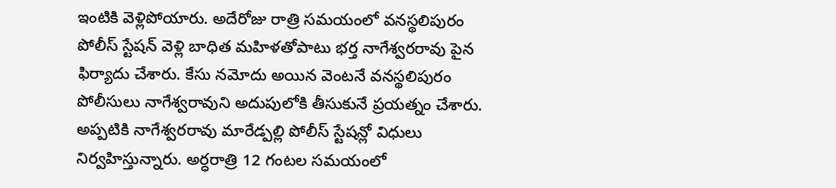ఇంటికి వెళ్లిపోయారు. అదేరోజు రాత్రి సమయంలో వనస్థలిపురం పోలీస్ స్టేషన్ వెళ్లి బాధిత మహిళతోపాటు భర్త నాగేశ్వరరావు పైన ఫిర్యాదు చేశారు. కేసు నమోదు అయిన వెంటనే వనస్థలిపురం పోలీసులు నాగేశ్వరావుని అదుపులోకి తీసుకునే ప్రయత్నం చేశారు. అప్పటికి నాగేశ్వరరావు మారేడ్పల్లి పోలీస్ స్టేషన్లో విధులు నిర్వహిస్తున్నారు. అర్ధరాత్రి 12 గంటల సమయంలో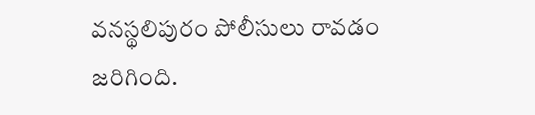వనస్థలిపురం పోలీసులు రావడం జరిగింది.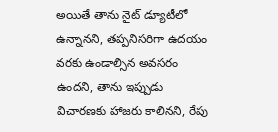అయితే తాను నైట్ డ్యూటీలో ఉన్నానని, తప్పనిసరిగా ఉదయం వరకు ఉండాల్సిన అవసరం ఉందని, తాను ఇప్పుడు విచారణకు హాజరు కాలినని, రేపు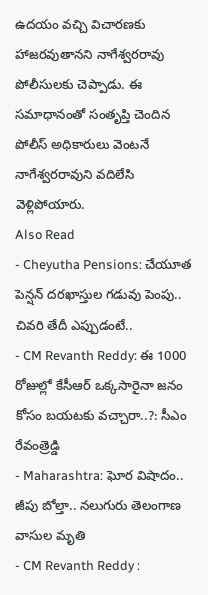ఉదయం వచ్చి విచారణకు హాజరవుతానని నాగేశ్వరరావు పోలీసులకు చెప్పాడు. ఈ సమాధానంతో సంతృప్తి చెందిన పోలీస్ అధికారులు వెంటనే నాగేశ్వరరావుని వదిలేసి వెళ్లిపోయారు.
Also Read
- Cheyutha Pensions: చేయూత పెన్షన్ దరఖాస్తుల గడువు పెంపు.. చివరి తేదీ ఎప్పుడంటే..
- CM Revanth Reddy: ఈ 1000 రోజుల్లో కేసీఆర్ ఒక్కసారైనా జనం కోసం బయటకు వచ్చారా..?: సీఎం రేవంత్రెడ్డి
- Maharashtra: ఘోర విషాదం.. జీపు బోల్తా.. నలుగురు తెలంగాణ వాసుల మృతి
- CM Revanth Reddy :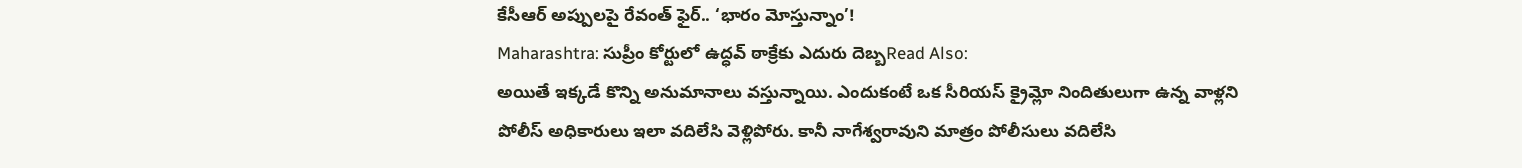కేసీఆర్ అప్పులపై రేవంత్ ఫైర్.. ‘భారం మోస్తున్నాం’!
Maharashtra: సుప్రీం కోర్టులో ఉద్ధవ్ ఠాక్రేకు ఎదురు దెబ్బRead Also:
అయితే ఇక్కడే కొన్ని అనుమానాలు వస్తున్నాయి. ఎందుకంటే ఒక సీరియస్ క్రైమ్లో నిందితులుగా ఉన్న వాళ్లని పోలీస్ అధికారులు ఇలా వదిలేసి వెళ్లిపోరు. కానీ నాగేశ్వరావుని మాత్రం పోలీసులు వదిలేసి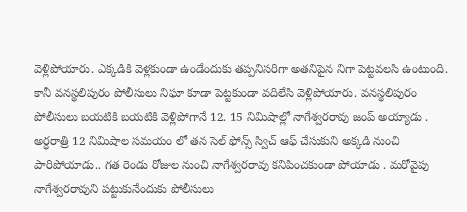వెళ్లిపోయారు. ఎక్కడికి వెళ్లకుండా ఉండేందుకు తప్పనిసరిగా అతనిపైన నిగా పెట్టవలసి ఉంటుంది. కానీ వనస్థలిపురం పోలీసులు నిఘా కూడా పెట్టకుండా వదిలేసి వెళ్లిపోయారు. వనస్థలిపురం పోలీసులు బయటికి బయటికి వెళ్లిపోగానే 12. 15 నిమిషాల్లో నాగేశ్వరరావు జంప్ అయ్యాడు . అర్ధరాత్రి 12 నిమిషాల సమయం లో తన సెల్ ఫోన్స్ స్విచ్ ఆఫ్ చేసుకుని అక్కడి నుంచి పారిపోయాడు.. గత రెండు రోజుల నుంచి నాగేశ్వరరావు కనిపించకుండా పోయాడు . మరోవైపు నాగేశ్వరరావుని పట్టుకునేందుకు పోలీసులు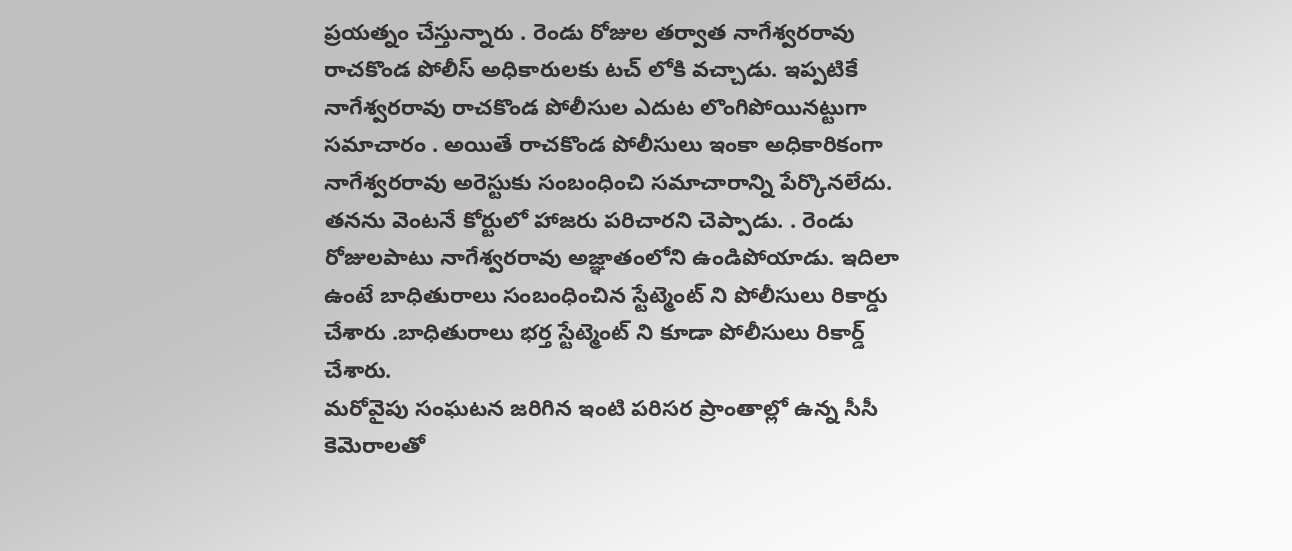ప్రయత్నం చేస్తున్నారు . రెండు రోజుల తర్వాత నాగేశ్వరరావు రాచకొండ పోలీస్ అధికారులకు టచ్ లోకి వచ్చాడు. ఇప్పటికే నాగేశ్వరరావు రాచకొండ పోలీసుల ఎదుట లొంగిపోయినట్టుగా సమాచారం . అయితే రాచకొండ పోలీసులు ఇంకా అధికారికంగా నాగేశ్వరరావు అరెస్టుకు సంబంధించి సమాచారాన్ని పేర్కొనలేదు. తనను వెంటనే కోర్టులో హాజరు పరిచారని చెప్పాడు. . రెండు రోజులపాటు నాగేశ్వరరావు అజ్ఞాతంలోని ఉండిపోయాడు. ఇదిలా ఉంటే బాధితురాలు సంబంధించిన స్టేట్మెంట్ ని పోలీసులు రికార్డు చేశారు .బాధితురాలు భర్త స్టేట్మెంట్ ని కూడా పోలీసులు రికార్డ్ చేశారు.
మరోవైపు సంఘటన జరిగిన ఇంటి పరిసర ప్రాంతాల్లో ఉన్న సీసీ కెమెరాలతో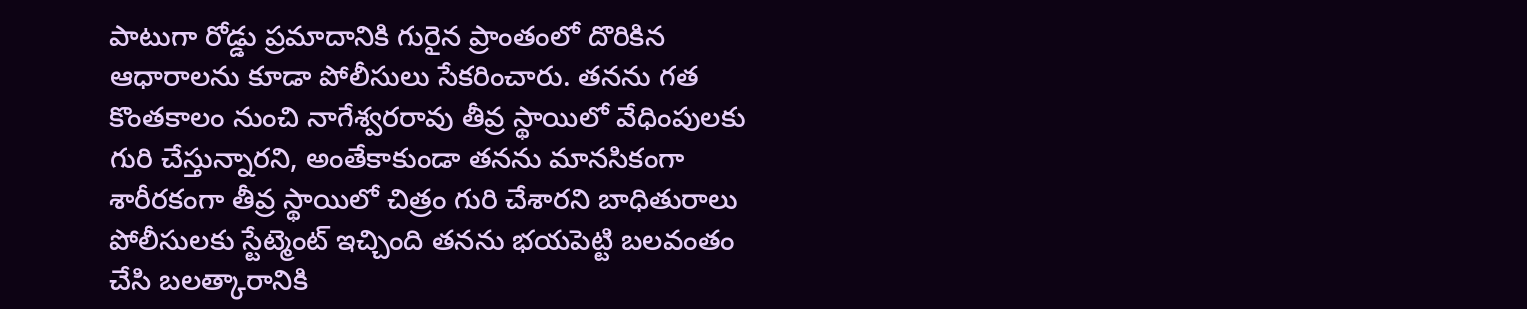పాటుగా రోడ్డు ప్రమాదానికి గురైన ప్రాంతంలో దొరికిన ఆధారాలను కూడా పోలీసులు సేకరించారు. తనను గత కొంతకాలం నుంచి నాగేశ్వరరావు తీవ్ర స్థాయిలో వేధింపులకు గురి చేస్తున్నారని, అంతేకాకుండా తనను మానసికంగా శారీరకంగా తీవ్ర స్థాయిలో చిత్రం గురి చేశారని బాధితురాలు పోలీసులకు స్టేట్మెంట్ ఇచ్చింది తనను భయపెట్టి బలవంతం చేసి బలత్కారానికి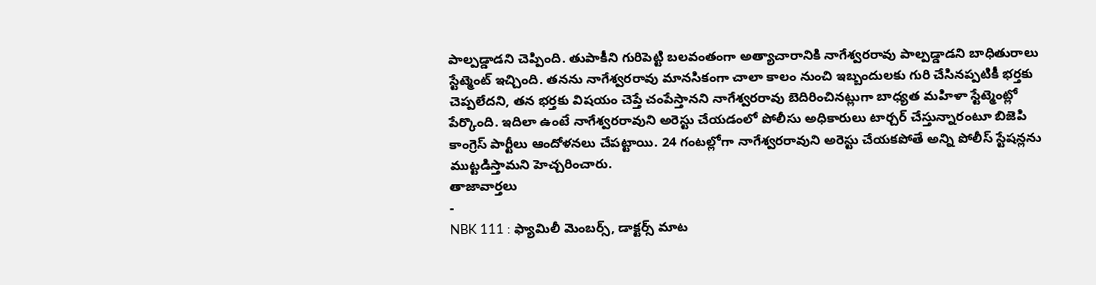పాల్పడ్డాడని చెప్పింది. తుపాకీని గురిపెట్టి బలవంతంగా అత్యాచారానికి నాగేశ్వరరావు పాల్పడ్డాడని బాధితురాలు స్టేట్మెంట్ ఇచ్చింది. తనను నాగేశ్వరరావు మానసికంగా చాలా కాలం నుంచి ఇబ్బందులకు గురి చేసినప్పటికీ భర్తకు చెప్పలేదని, తన భర్తకు విషయం చెప్తే చంపేస్తానని నాగేశ్వరరావు బెదిరించినట్లుగా బాధ్యత మహిళా స్టేట్మెంట్లో పేర్కొంది. ఇదిలా ఉంటే నాగేశ్వరరావుని అరెస్టు చేయడంలో పోలీసు అధికారులు టార్చర్ చేస్తున్నారంటూ బిజెపి కాంగ్రెస్ పార్టీలు ఆందోళనలు చేపట్టాయి. 24 గంటల్లోగా నాగేశ్వరరావుని అరెస్టు చేయకపోతే అన్ని పోలీస్ స్టేషన్లను ముట్టడిస్తామని హెచ్చరించారు.
తాజావార్తలు
-
NBK 111 : ఫ్యామిలీ మెంబర్స్, డాక్టర్స్ మాట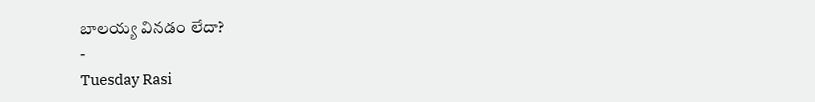బాలయ్య వినడం లేదా?
-
Tuesday Rasi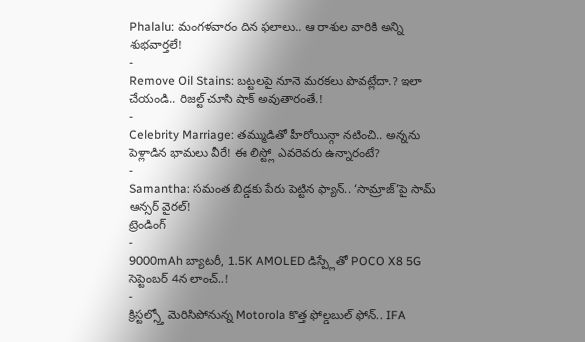Phalalu: మంగళవారం దిన ఫలాలు.. ఆ రాశుల వారికి అన్ని శుభవార్తలే!
-
Remove Oil Stains: బట్టలపై నూనె మరకలు పొవట్లేదా.? ఇలా చేయండి.. రిజల్ట్ చూసి షాక్ అవుతారంతే.!
-
Celebrity Marriage: తమ్ముడితో హీరోయిన్గా నటించి.. అన్నను పెళ్లాడిన భామలు వీరే! ఈ లిస్ట్లో ఎవరెవరు ఉన్నారంటే?
-
Samantha: సమంత బిడ్డకు పేరు పెట్టిన ఫ్యాన్.. ‘సామ్రాజ్’పై సామ్ ఆన్సర్ వైరల్!
ట్రెండింగ్
-
9000mAh బ్యాటరీ, 1.5K AMOLED డిస్ప్లేతో POCO X8 5G సెప్టెంబర్ 4న లాంచ్..!
-
క్రిస్టల్స్తో మెరిసిపోనున్న Motorola కొత్త ఫోల్డబుల్ ఫోన్.. IFA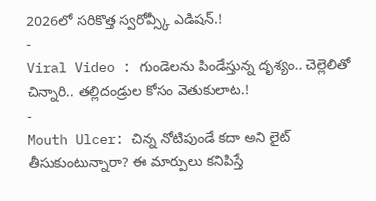2026లో సరికొత్త స్వరోవ్స్కీ ఎడిషన్.!
-
Viral Video : గుండెలను పిండేస్తున్న దృశ్యం.. చెల్లెలితో చిన్నారి.. తల్లిదండ్రుల కోసం వెతుకులాట.!
-
Mouth Ulcer: చిన్న నోటిపుండే కదా అని లైట్ తీసుకుంటున్నారా? ఈ మార్పులు కనిపిస్తే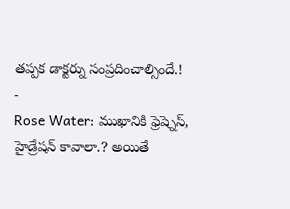తప్పక డాక్టర్ను సంప్రదించాల్సిందే.!
-
Rose Water: ముఖానికి ఫ్రెష్నెస్, హైడ్రేషన్ కావాలా.? అయితే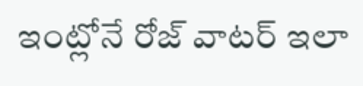ఇంట్లోనే రోజ్ వాటర్ ఇలా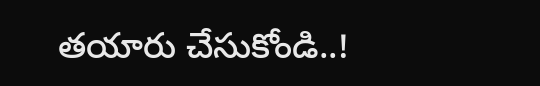తయారు చేసుకోండి..!